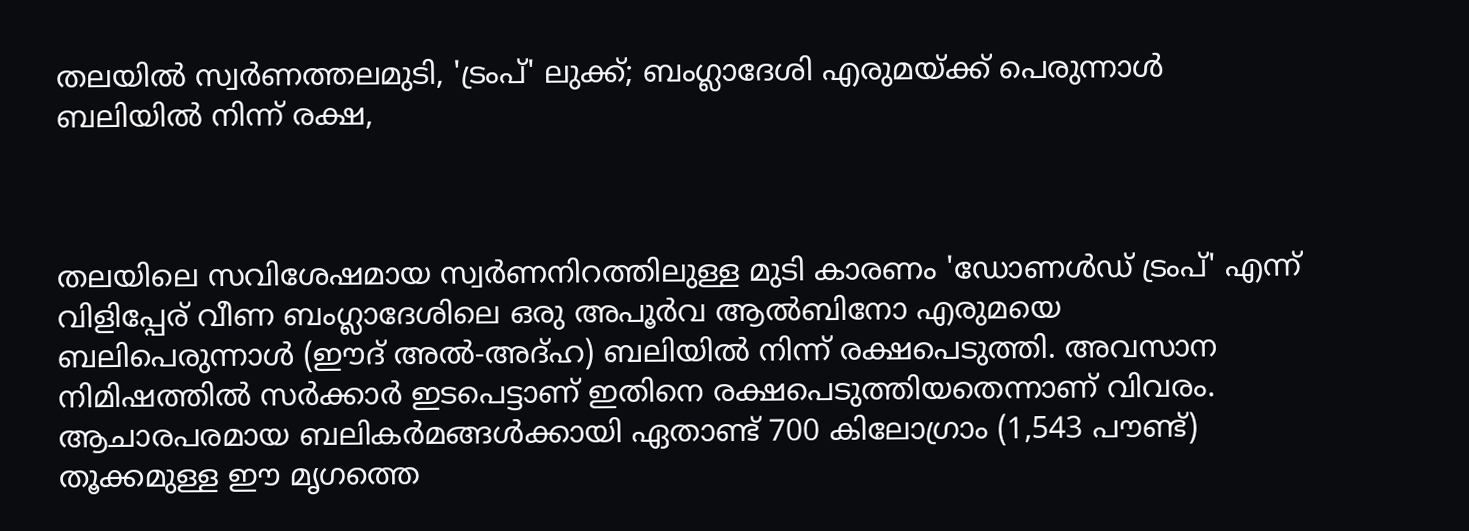തലയില്‍ സ്വര്‍ണത്തലമുടി, 'ട്രംപ്' ലുക്ക്; ബംഗ്ലാദേശി എരുമയ്ക്ക് പെരുന്നാൾ ബലിയിൽ നിന്ന് രക്ഷ,



തലയിലെ സവിശേഷമായ സ്വർണനിറത്തിലുള്ള മുടി കാരണം 'ഡോണൾഡ് ട്രംപ്' എന്ന് വിളിപ്പേര് വീണ ബംഗ്ലാദേശിലെ ഒരു അപൂർവ ആൽബിനോ എരുമയെ ബലിപെരുന്നാൾ (ഈദ് അൽ-അദ്ഹ) ബലിയിൽ നിന്ന് രക്ഷപെടുത്തി. അവസാന നിമിഷത്തിൽ സർക്കാർ ഇടപെട്ടാണ് ഇതിനെ രക്ഷപെടുത്തിയതെന്നാണ് വിവരം.
ആചാരപരമായ ബലികർമങ്ങൾക്കായി ഏതാണ്ട് 700 കിലോഗ്രാം (1,543 പൗണ്ട്) തൂക്കമുള്ള ഈ മൃഗത്തെ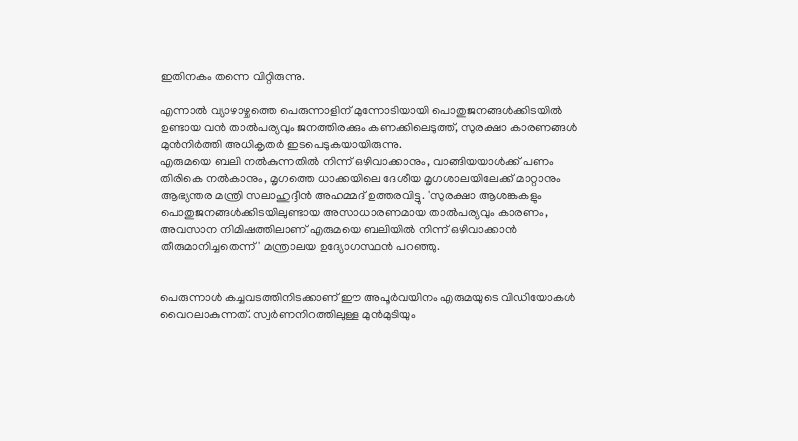ഇതിനകം തന്നെ വിറ്റിരുന്നു.

എന്നാൽ വ്യാഴാഴ്ചത്തെ പെരുന്നാളിന് മുന്നോടിയായി പൊതുജനങ്ങൾക്കിടയിൽ ഉണ്ടായ വൻ താൽപര്യവും ജനത്തിരക്കും കണക്കിലെടുത്ത്, സുരക്ഷാ കാരണങ്ങൾ മുൻനിർത്തി അധികൃതർ ഇടപെടുകയായിരുന്നു.
എരുമയെ ബലി നൽകുന്നതിൽ നിന്ന് ഒഴിവാക്കാനും, വാങ്ങിയയാൾക്ക് പണം തിരികെ നൽകാനും, മൃഗത്തെ ധാക്കയിലെ ദേശീയ മൃഗശാലയിലേക്ക് മാറ്റാനും ആഭ്യന്തര മന്ത്രി സലാഹുദ്ദീൻ അഹമ്മദ് ഉത്തരവിട്ടു. 'സുരക്ഷാ ആശങ്കകളും പൊതുജനങ്ങൾക്കിടയിലുണ്ടായ അസാധാരണമായ താൽപര്യവും കാരണം, അവസാന നിമിഷത്തിലാണ് എരുമയെ ബലിയിൽ നിന്ന് ഒഴിവാക്കാൻ തീരുമാനിച്ചതെന്ന്' മന്ത്രാലയ ഉദ്യോഗസ്ഥൻ പറഞ്ഞു.


പെരുന്നാൾ കച്ചവടത്തിനിടക്കാണ് ഈ അപൂർവയിനം എരുമയുടെ വിഡിയോകൾ വൈറലാകുന്നത്. സ്വർണനിറത്തിലുള്ള മുൻമുടിയും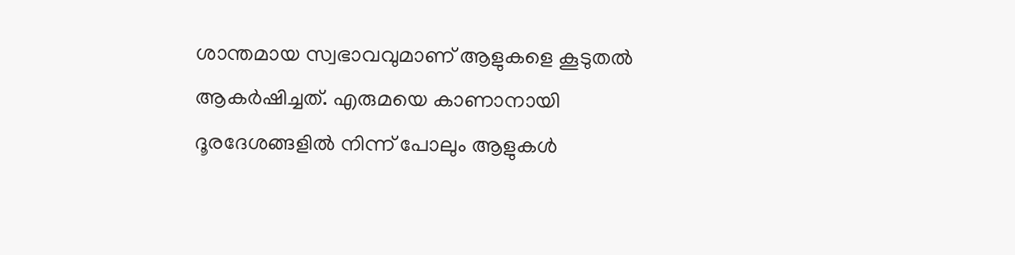ശാന്തമായ സ്വഭാവവുമാണ് ആളുകളെ കൂടുതൽ ആകർഷിച്ചത്. എരുമയെ കാണാനായി ദൂരദേശങ്ങളിൽ നിന്ന് പോലും ആളുകൾ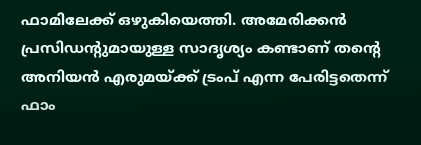ഫാമിലേക്ക് ഒഴുകിയെത്തി. അമേരിക്കൻ പ്രസിഡന്റുമായുള്ള സാദൃശ്യം കണ്ടാണ് തന്റെ അനിയൻ എരുമയ്ക്ക് ട്രംപ് എന്ന പേരിട്ടതെന്ന് ഫാം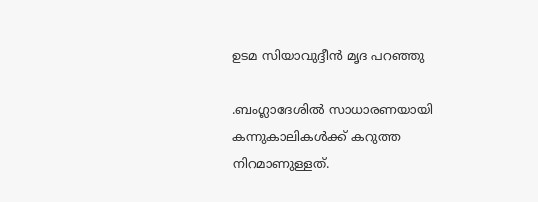ഉടമ സിയാവുദ്ദീൻ മൃദ പറഞ്ഞു

.ബംഗ്ലാദേശിൽ സാധാരണയായി കന്നുകാലികൾക്ക് കറുത്ത നിറമാണുള്ളത്.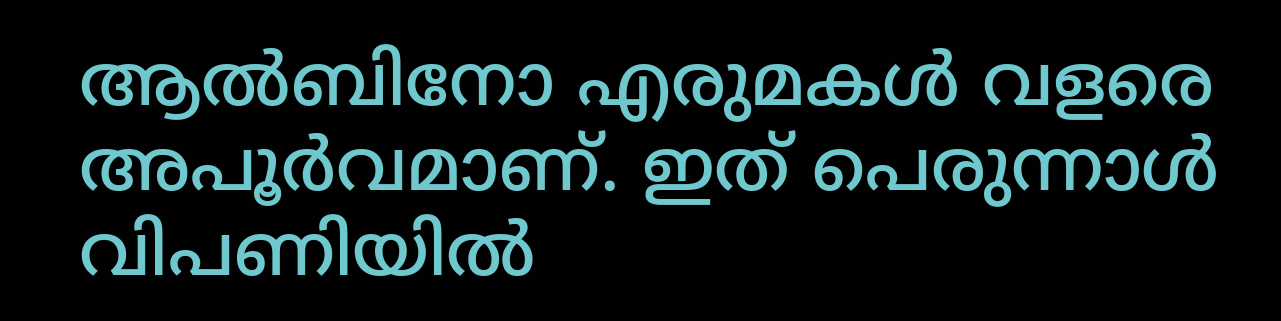ആൽബിനോ എരുമകൾ വളരെ അപൂർവമാണ്. ഇത് പെരുന്നാൾ വിപണിയിൽ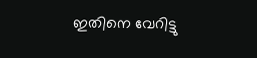ഇതിനെ വേറിട്ടു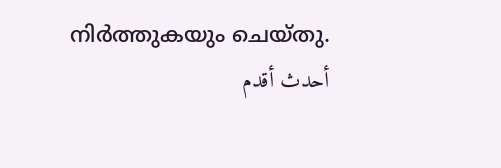നിർത്തുകയും ചെയ്തു.
أحدث أقدم